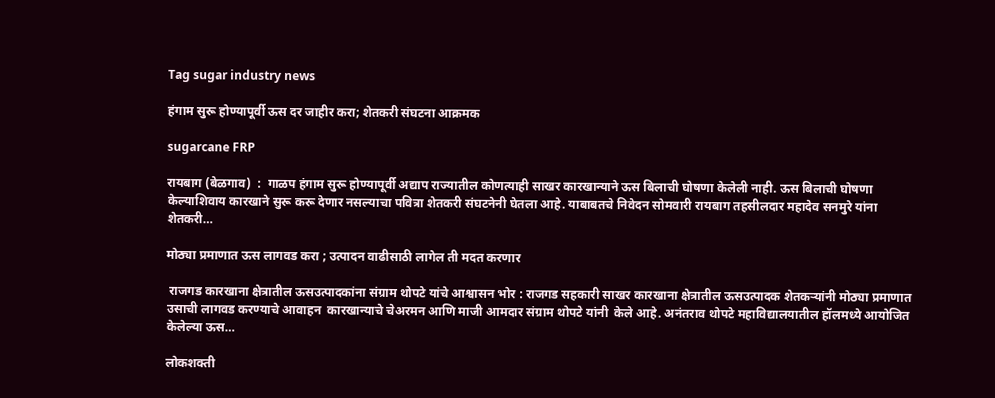Tag sugar industry news

हंगाम सुरू होण्यापूर्वी ऊस दर जाहीर करा; शेतकरी संघटना आक्रमक

sugarcane FRP

रायबाग (बेळगाव)  :  गाळप हंगाम सुरू होण्यापूर्वी अद्याप राज्यातील कोणत्याही साखर कारखान्याने ऊस बिलाची घोषणा केलेली नाही. ऊस बिलाची घोषणा केल्याशिवाय कारखाने सुरू करू देणार नसल्याचा पवित्रा शेतकरी संघटनेनी घेतला आहे. याबाबतचे निवेदन सोमवारी रायबाग तहसीलदार महादेव सनमुरे यांना शेतकरी…

मोठ्या प्रमाणात ऊस लागवड करा ; उत्पादन वाढीसाठी लागेल ती मदत करणार

 राजगड कारखाना क्षेत्रातील ऊसउत्पादकांना संग्राम थोपटे यांचे आश्वासन भोर : राजगड सहकारी साखर कारखाना क्षेत्रातील ऊसउत्पादक शेतकऱ्यांनी मोठ्या प्रमाणात उसाची लागवड करण्याचे आवाहन  कारखान्याचे चेअरमन आणि माजी आमदार संग्राम थोपटे यांनी  केले आहे. अनंतराव थोपटे महाविद्यालयातील हॉलमध्ये आयोजित केलेल्या ऊस…

लोकशक्ती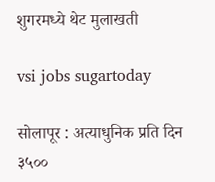शुगरमध्ये थेट मुलाखती

vsi jobs sugartoday

सोलापूर : अत्याधुनिक प्रति दिन ३५००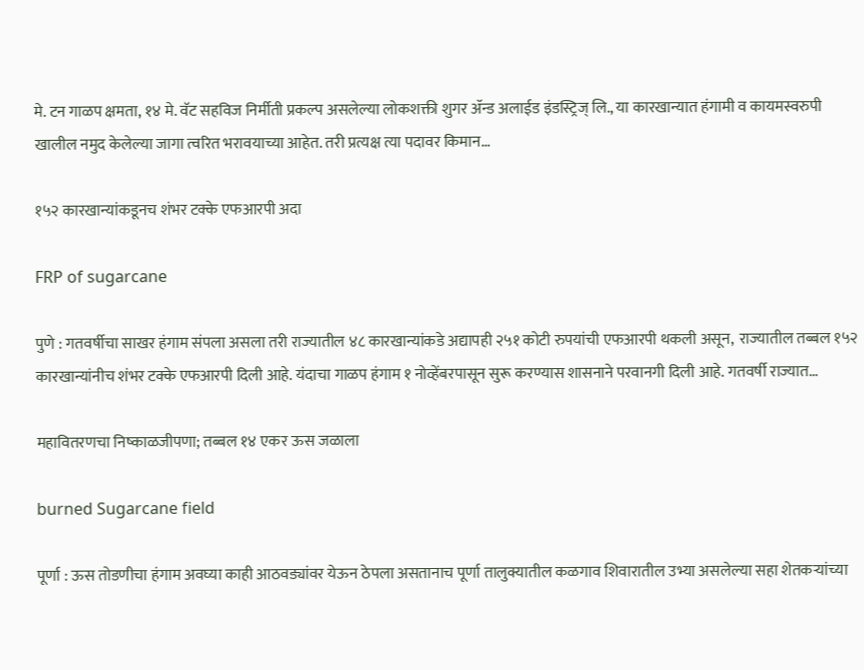मे. टन गाळप क्षमता, १४ मे. वॅट सहविज निर्मीती प्रकल्प असलेल्या लोकशक्ती शुगर ॲन्ड अलाईड इंडस्ट्रिज् लि., या कारखान्यात हंगामी व कायमस्वरुपी खालील नमुद केलेल्या जागा त्वरित भरावयाच्या आहेत. तरी प्रत्यक्ष त्या पदावर किमान…

१५२ कारखान्यांकडूनच शंभर टक्के एफआरपी अदा

FRP of sugarcane

पुणे : गतवर्षीचा साखर हंगाम संपला असला तरी राज्यातील ४८ कारखान्यांकडे अद्यापही २५१ कोटी रुपयांची एफआरपी थकली असून,  राज्यातील तब्बल १५२ कारखान्यांनीच शंभर टक्के एफआरपी दिली आहे. यंदाचा गाळप हंगाम १ नोव्हेंबरपासून सुरू करण्यास शासनाने परवानगी दिली आहे. गतवर्षी राज्यात…

महावितरणचा निष्काळजीपणा; तब्बल १४ एकर ऊस जळाला

burned Sugarcane field

पूर्णा : ऊस तोडणीचा हंगाम अवघ्या काही आठवड्यांवर येऊन ठेपला असतानाच पूर्णा तालुक्यातील कळगाव शिवारातील उभ्या असलेल्या सहा शेतकऱ्यांच्या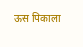ऊस पिकाला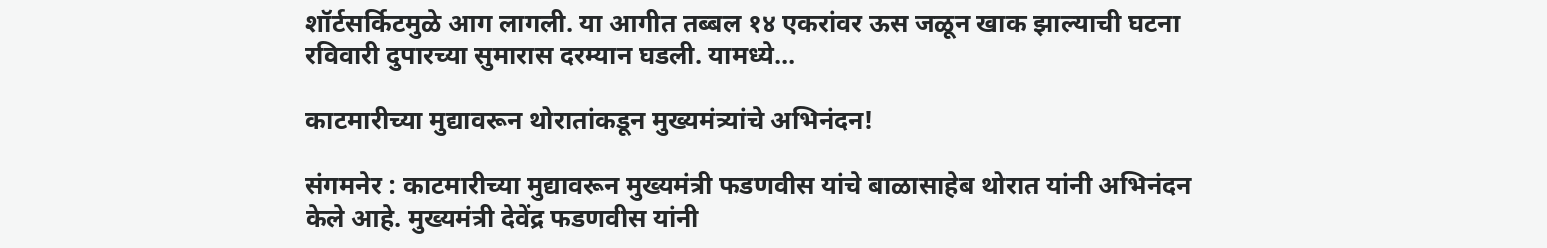शॉर्टसर्किटमुळे आग लागली. या आगीत तब्बल १४ एकरांवर ऊस जळून खाक झाल्याची घटना रविवारी दुपारच्या सुमारास दरम्यान घडली. यामध्ये…

काटमारीच्या मुद्यावरून थोरातांकडून मुख्यमंत्र्यांचे अभिनंदन!

संगमनेर : काटमारीच्या मुद्यावरून मुख्यमंत्री फडणवीस यांचे बाळासाहेब थोरात यांनी अभिनंदन केले आहे. मुख्यमंत्री देवेंद्र फडणवीस यांनी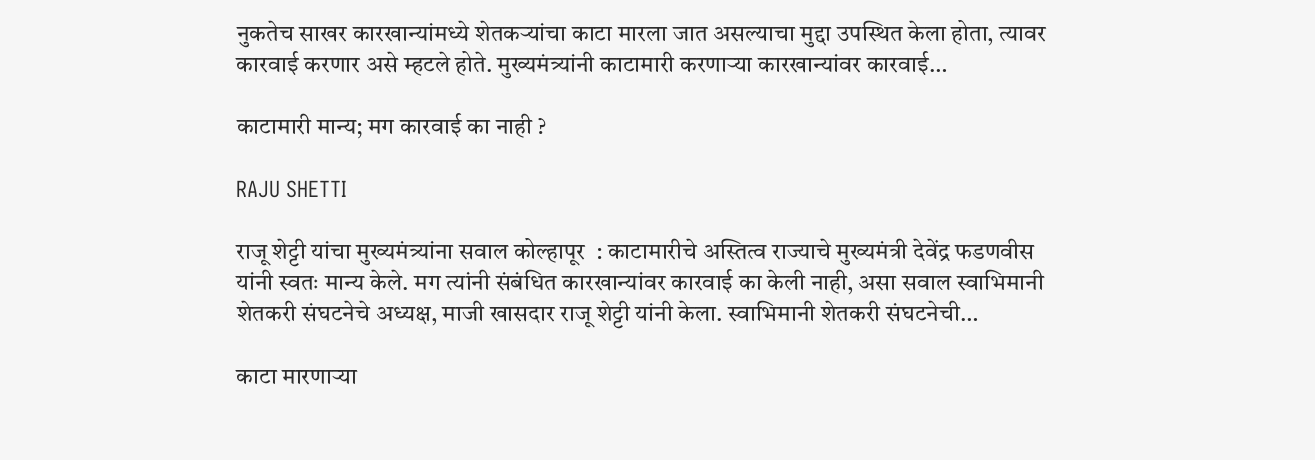नुकतेच साखर कारखान्यांमध्ये शेतकऱ्यांचा काटा मारला जात असल्याचा मुद्दा उपस्थित केला होता, त्यावर कारवाई करणार असे म्हटले होते. मुख्यमंत्र्यांनी काटामारी करणाऱ्या कारखान्यांवर कारवाई…

काटामारी मान्य; मग कारवाई का नाही ?

RAJU SHETTI

राजू शेट्टी यांचा मुख्यमंत्र्यांना सवाल कोल्हापूर  : काटामारीचे अस्तित्व राज्याचे मुख्यमंत्री देवेंद्र फडणवीस यांनी स्वतः मान्य केले. मग त्यांनी संबंधित कारखान्यांवर कारवाई का केली नाही, असा सवाल स्वाभिमानी शेतकरी संघटनेचे अध्यक्ष, माजी खासदार राजू शेट्टी यांनी केला. स्वाभिमानी शेतकरी संघटनेची…

काटा मारणाऱ्या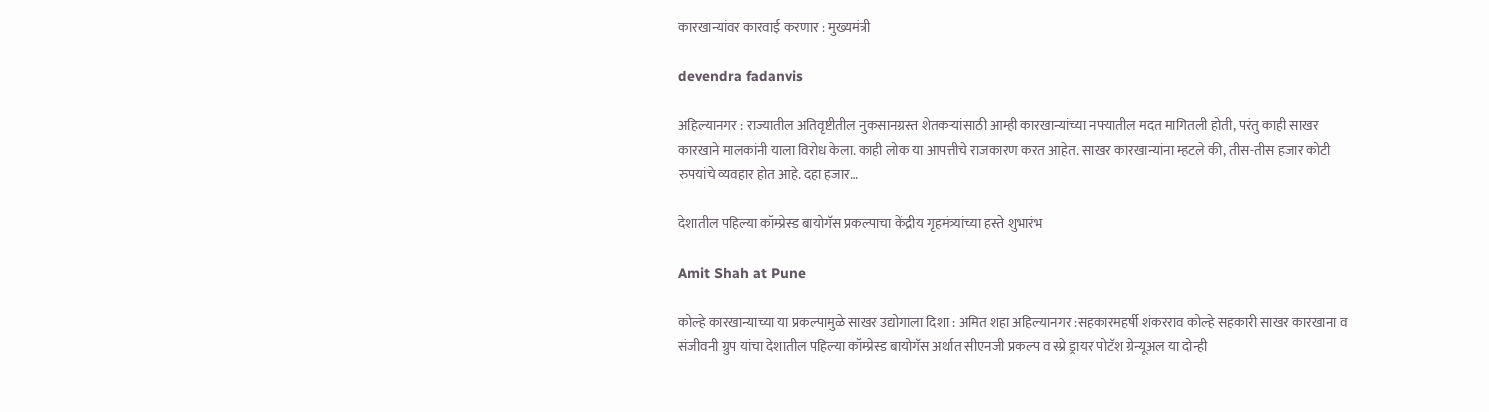कारखान्यांवर कारवाई करणार : मुख्यमंत्री

devendra fadanvis

अहिल्यानगर : राज्यातील अतिवृष्टीतील नुकसानग्रस्त शेतकऱ्यांसाठी आम्ही कारखान्यांच्या नफ्यातील मदत मागितली होती, परंतु काही साखर कारखाने मालकांनी याला विरोध केला. काही लोक या आपत्तीचे राजकारण करत आहेत. साखर कारखान्यांना म्हटले की, तीस-तीस हजार कोटी रुपयांचे व्यवहार होत आहे. दहा हजार…

देशातील पहिल्या कॉम्प्रेस्ड बायोगॅस प्रकल्पाचा केंद्रीय गृहमंत्र्यांच्या हस्ते शुभारंभ

Amit Shah at Pune

कोल्हे कारखान्याच्या या प्रकल्पामुळे साखर उद्योगाला दिशा : अमित शहा अहिल्यानगर :सहकारमहर्षी शंकरराव कोल्हे सहकारी साखर कारखाना व संजीवनी ग्रुप यांचा देशातील पहिल्या कॉम्प्रेस्ड बायोगॅस अर्थात सीएनजी प्रकल्प व स्प्रे ड्रायर पोटॅश ग्रेन्यूअल या दोन्ही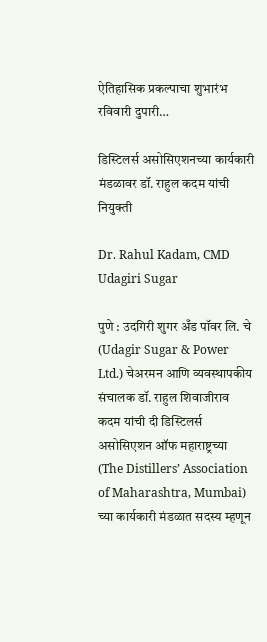ऐतिहासिक प्रकल्पाचा शुभारंभ रविवारी दुपारी…

डिस्टिलर्स असोसिएशनच्या कार्यकारी मंडळावर डॉ. राहुल कदम यांची नियुक्ती

Dr. Rahul Kadam, CMD Udagiri Sugar

पुणे : उदगिरी शुगर अँड पॉवर लि. चे (Udagir Sugar & Power Ltd.) चेअरमन आणि व्यवस्थापकीय संचालक डॉ. राहुल शिवाजीराव कदम यांची दी डिस्टिलर्स असोसिएशन ऑफ महाराष्ट्रच्या (The Distillers’ Association of Maharashtra, Mumbai) च्या कार्यकारी मंडळात सदस्य म्हणून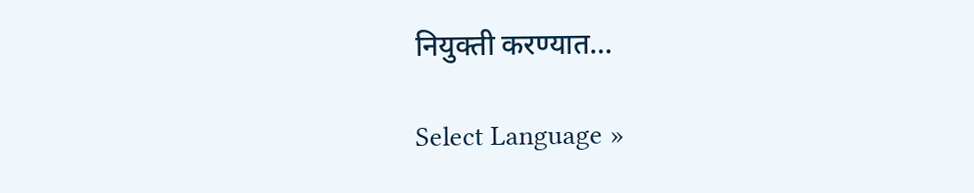नियुक्ती करण्यात…

Select Language »